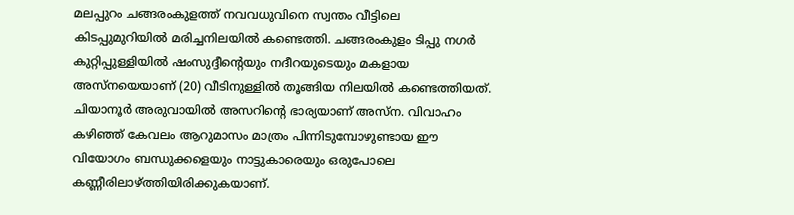മലപ്പുറം ചങ്ങരംകുളത്ത് നവവധുവിനെ സ്വന്തം വീട്ടിലെ കിടപ്പുമുറിയിൽ മരിച്ചനിലയിൽ കണ്ടെത്തി. ചങ്ങരംകുളം ടിപ്പു നഗർ കുറ്റിപ്പുള്ളിയിൽ ഷംസുദ്ദീന്റെയും നദീറയുടെയും മകളായ അസ്നയെയാണ് (20) വീടിനുള്ളിൽ തൂങ്ങിയ നിലയിൽ കണ്ടെത്തിയത്. ചിയാനൂർ അരുവായിൽ അസറിന്റെ ഭാര്യയാണ് അസ്ന. വിവാഹം കഴിഞ്ഞ് കേവലം ആറുമാസം മാത്രം പിന്നിടുമ്പോഴുണ്ടായ ഈ വിയോഗം ബന്ധുക്കളെയും നാട്ടുകാരെയും ഒരുപോലെ കണ്ണീരിലാഴ്ത്തിയിരിക്കുകയാണ്.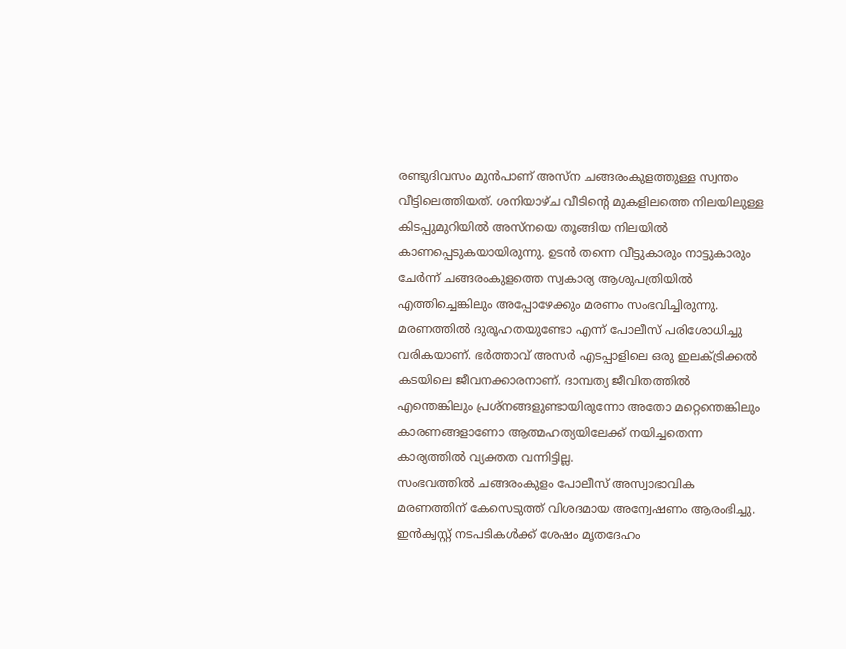രണ്ടുദിവസം മുൻപാണ് അസ്ന ചങ്ങരംകുളത്തുള്ള സ്വന്തം വീട്ടിലെത്തിയത്. ശനിയാഴ്ച വീടിന്റെ മുകളിലത്തെ നിലയിലുള്ള കിടപ്പുമുറിയിൽ അസ്നയെ തൂങ്ങിയ നിലയിൽ കാണപ്പെടുകയായിരുന്നു. ഉടൻ തന്നെ വീട്ടുകാരും നാട്ടുകാരും ചേർന്ന് ചങ്ങരംകുളത്തെ സ്വകാര്യ ആശുപത്രിയിൽ എത്തിച്ചെങ്കിലും അപ്പോഴേക്കും മരണം സംഭവിച്ചിരുന്നു.
മരണത്തിൽ ദുരൂഹതയുണ്ടോ എന്ന് പോലീസ് പരിശോധിച്ചു വരികയാണ്. ഭർത്താവ് അസർ എടപ്പാളിലെ ഒരു ഇലക്ട്രിക്കൽ കടയിലെ ജീവനക്കാരനാണ്. ദാമ്പത്യ ജീവിതത്തിൽ എന്തെങ്കിലും പ്രശ്നങ്ങളുണ്ടായിരുന്നോ അതോ മറ്റെന്തെങ്കിലും കാരണങ്ങളാണോ ആത്മഹത്യയിലേക്ക് നയിച്ചതെന്ന കാര്യത്തിൽ വ്യക്തത വന്നിട്ടില്ല.
സംഭവത്തിൽ ചങ്ങരംകുളം പോലീസ് അസ്വാഭാവിക മരണത്തിന് കേസെടുത്ത് വിശദമായ അന്വേഷണം ആരംഭിച്ചു. ഇൻക്വസ്റ്റ് നടപടികൾക്ക് ശേഷം മൃതദേഹം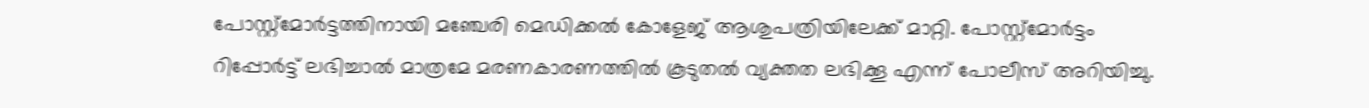പോസ്റ്റ്മോർട്ടത്തിനായി മഞ്ചേരി മെഡിക്കൽ കോളേജ് ആശുപത്രിയിലേക്ക് മാറ്റി. പോസ്റ്റ്മോർട്ടം റിപ്പോർട്ട് ലഭിച്ചാൽ മാത്രമേ മരണകാരണത്തിൽ കൂടുതൽ വ്യക്തത ലഭിക്കൂ എന്ന് പോലീസ് അറിയിച്ചു.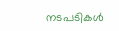നടപടികൾ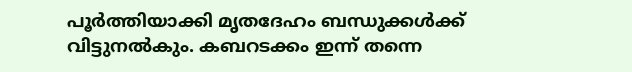പൂർത്തിയാക്കി മൃതദേഹം ബന്ധുക്കൾക്ക് വിട്ടുനൽകും. കബറടക്കം ഇന്ന് തന്നെ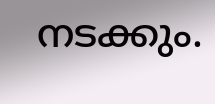നടക്കും.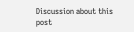Discussion about this post